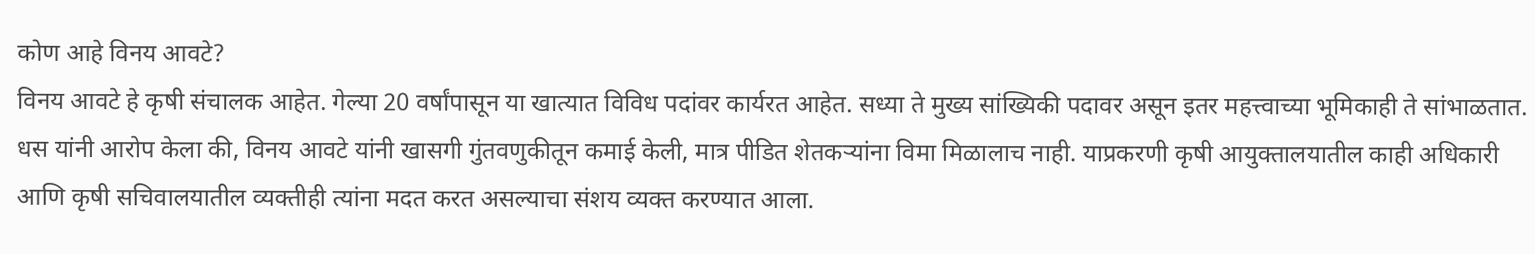कोण आहे विनय आवटे?
विनय आवटे हे कृषी संचालक आहेत. गेल्या 20 वर्षांपासून या खात्यात विविध पदांवर कार्यरत आहेत. सध्या ते मुख्य सांख्यिकी पदावर असून इतर महत्त्वाच्या भूमिकाही ते सांभाळतात. धस यांनी आरोप केला की, विनय आवटे यांनी खासगी गुंतवणुकीतून कमाई केली, मात्र पीडित शेतकऱ्यांना विमा मिळालाच नाही. याप्रकरणी कृषी आयुक्तालयातील काही अधिकारी आणि कृषी सचिवालयातील व्यक्तीही त्यांना मदत करत असल्याचा संशय व्यक्त करण्यात आला.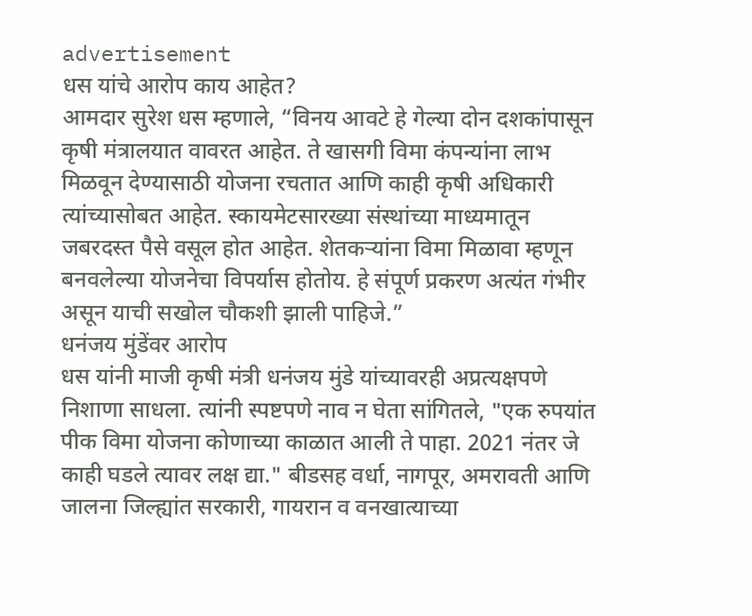advertisement
धस यांचे आरोप काय आहेत?
आमदार सुरेश धस म्हणाले, “विनय आवटे हे गेल्या दोन दशकांपासून कृषी मंत्रालयात वावरत आहेत. ते खासगी विमा कंपन्यांना लाभ मिळवून देण्यासाठी योजना रचतात आणि काही कृषी अधिकारी त्यांच्यासोबत आहेत. स्कायमेटसारख्या संस्थांच्या माध्यमातून जबरदस्त पैसे वसूल होत आहेत. शेतकऱ्यांना विमा मिळावा म्हणून बनवलेल्या योजनेचा विपर्यास होतोय. हे संपूर्ण प्रकरण अत्यंत गंभीर असून याची सखोल चौकशी झाली पाहिजे.”
धनंजय मुंडेंवर आरोप
धस यांनी माजी कृषी मंत्री धनंजय मुंडे यांच्यावरही अप्रत्यक्षपणे निशाणा साधला. त्यांनी स्पष्टपणे नाव न घेता सांगितले, "एक रुपयांत पीक विमा योजना कोणाच्या काळात आली ते पाहा. 2021 नंतर जे काही घडले त्यावर लक्ष द्या." बीडसह वर्धा, नागपूर, अमरावती आणि जालना जिल्ह्यांत सरकारी, गायरान व वनखात्याच्या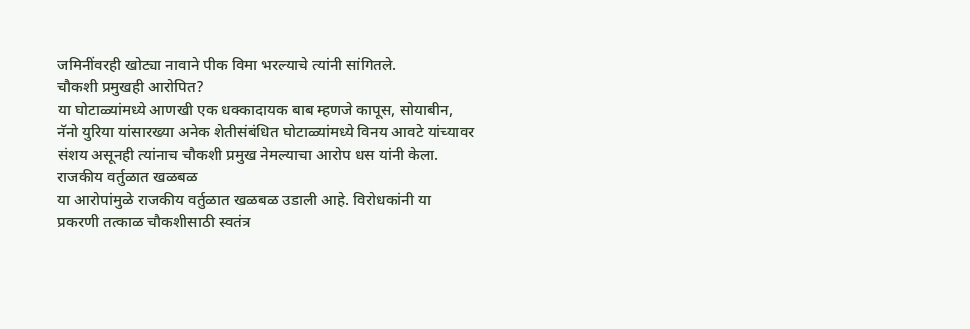जमिनींवरही खोट्या नावाने पीक विमा भरल्याचे त्यांनी सांगितले.
चौकशी प्रमुखही आरोपित?
या घोटाळ्यांमध्ये आणखी एक धक्कादायक बाब म्हणजे कापूस, सोयाबीन, नॅनो युरिया यांसारख्या अनेक शेतीसंबंधित घोटाळ्यांमध्ये विनय आवटे यांच्यावर संशय असूनही त्यांनाच चौकशी प्रमुख नेमल्याचा आरोप धस यांनी केला.
राजकीय वर्तुळात खळबळ
या आरोपांमुळे राजकीय वर्तुळात खळबळ उडाली आहे. विरोधकांनी या प्रकरणी तत्काळ चौकशीसाठी स्वतंत्र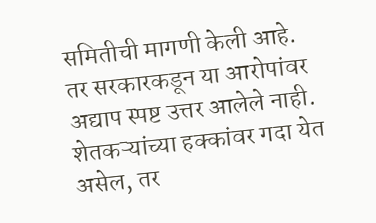समितीची मागणी केली आहे. तर सरकारकडून या आरोपांवर अद्याप स्पष्ट उत्तर आलेले नाही. शेतकऱ्यांच्या हक्कांवर गदा येत असेल, तर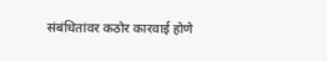संबंधितांवर कठोर कारवाई होणे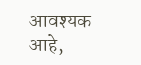आवश्यक आहे,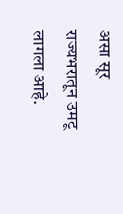असा सूर राज्यभरातून उमटू लागला आहे.